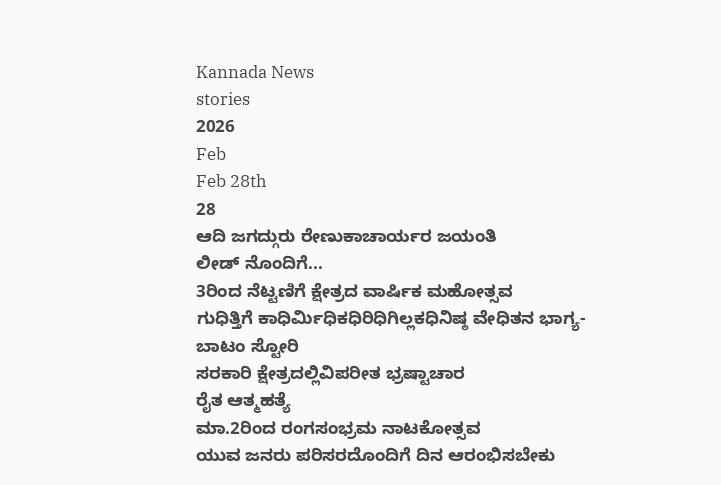Kannada News
stories
2026
Feb
Feb 28th
28
ಆದಿ ಜಗದ್ಗುರು ರೇಣುಕಾಚಾರ್ಯರ ಜಯಂತಿ
ಲೀಡ್ ನೊಂದಿಗೆ...
3ರಿಂದ ನೆಟ್ಟಣಿಗೆ ಕ್ಷೇತ್ರದ ವಾರ್ಷಿಕ ಮಹೋತ್ಸವ
ಗುಧಿತ್ತಿಗೆ ಕಾಧಿರ್ಮಿಧಿಕಧಿರಿಧಿಗಿಲ್ಲಕಧಿನಿಷ್ಠ ವೇಧಿತನ ಭಾಗ್ಯ- ಬಾಟಂ ಸ್ಟೋರಿ
ಸರಕಾರಿ ಕ್ಷೇತ್ರದಲ್ಲಿವಿಪರೀತ ಭ್ರಷ್ಟಾಚಾರ
ರೈತ ಆತ್ಮಹತ್ಯೆ
ಮಾ.2ರಿಂದ ರಂಗಸಂಭ್ರಮ ನಾಟಕೋತ್ಸವ
ಯುವ ಜನರು ಪರಿಸರದೊಂದಿಗೆ ದಿನ ಆರಂಭಿಸಬೇಕು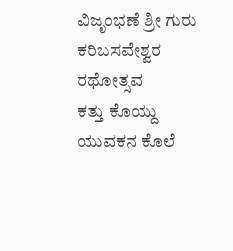ವಿಜೃಂಭಣೆ ಶ್ರೀ ಗುರು ಕರಿಬಸವೇಶ್ವರ ರಥೋತ್ಸವ
ಕತ್ತು ಕೊಯ್ದು ಯುವಕನ ಕೊಲೆ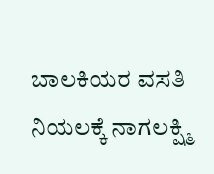ಬಾಲಕಿಯರ ವಸತಿ ನಿಯಲಕ್ಕೆ ನಾಗಲಕ್ಷ್ಮಿ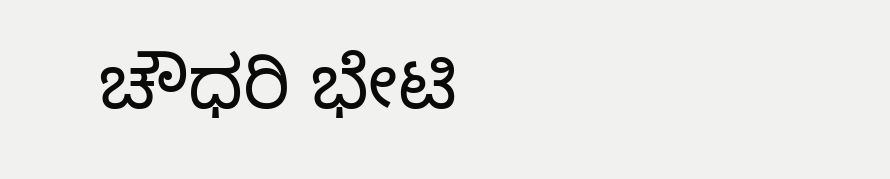ಚೌಧರಿ ಭೇಟಿ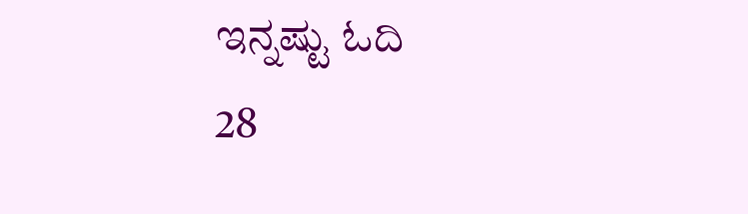ಇನ್ನಷ್ಟು ಓದಿ
28